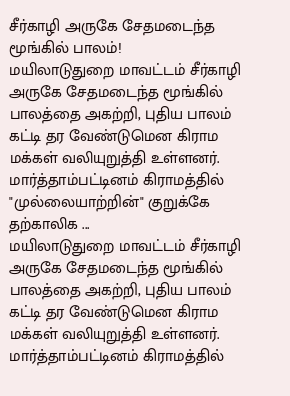சீர்காழி அருகே சேதமடைந்த மூங்கில் பாலம்!
மயிலாடுதுறை மாவட்டம் சீர்காழி அருகே சேதமடைந்த மூங்கில் பாலத்தை அகற்றி, புதிய பாலம் கட்டி தர வேண்டுமென கிராம மக்கள் வலியுறுத்தி உள்ளனர். மார்த்தாம்பட்டினம் கிராமத்தில் "முல்லையாற்றின்" குறுக்கே தற்காலிக ...
மயிலாடுதுறை மாவட்டம் சீர்காழி அருகே சேதமடைந்த மூங்கில் பாலத்தை அகற்றி, புதிய பாலம் கட்டி தர வேண்டுமென கிராம மக்கள் வலியுறுத்தி உள்ளனர். மார்த்தாம்பட்டினம் கிராமத்தில்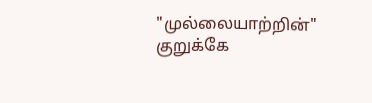"முல்லையாற்றின்" குறுக்கே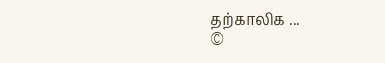தற்காலிக ...
©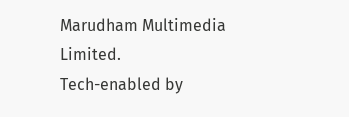Marudham Multimedia Limited.
Tech-enabled by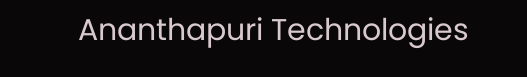Ananthapuri Technologies